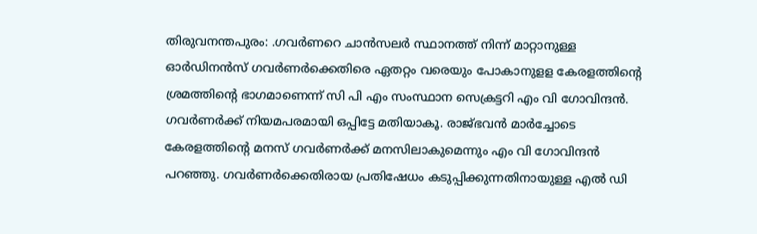തിരുവനന്തപുരം: .ഗവർണറെ ചാൻസലർ സ്ഥാനത്ത് നിന്ന് മാറ്റാനുള്ള ഓർഡിനൻസ് ഗവർണർക്കെതിരെ ഏതറ്റം വരെയും പോകാനുളള കേരളത്തിന്റെ ശ്രമത്തിന്റെ ഭാഗമാണെന്ന് സി പി എം സംസ്ഥാന സെക്രട്ടറി എം വി ഗോവിന്ദൻ. ഗവർണർക്ക് നിയമപരമായി ഒപ്പിട്ടേ മതിയാകൂ. രാജ്ഭവൻ മാർച്ചോടെ കേരളത്തിന്റെ മനസ് ഗവർണർക്ക് മനസിലാകുമെന്നും എം വി ഗോവിന്ദൻ പറഞ്ഞു. ഗവർണർക്കെതിരായ പ്രതിഷേധം കടുപ്പിക്കുന്നതിനായുള്ള എൽ ഡി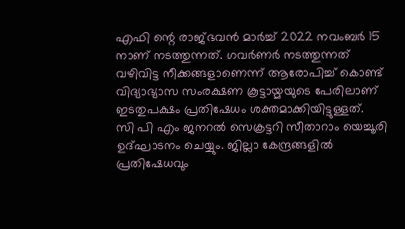എഫി ന്റെ രാജ്ഭവൻ മാർച്ച് 2022 നവംബർ 15 നാണ് നടത്തുന്നത്. ഗവർണർ നടത്തുന്നത് വഴിവിട്ട നീക്കങ്ങളാണെന്ന് ആരോപിച്ച് കൊണ്ട് വിദ്യാഭ്യാസ സംരക്ഷണ കൂട്ടായ്മയുടെ പേരിലാണ് ഇടതുപക്ഷം പ്രതിഷേധം ശക്തമാക്കിയിട്ടുള്ളത്.
സി പി എം ജനറൽ സെക്രട്ടറി സീതാറാം യെച്ചൂരി ഉദ്ഘാടനം ചെയ്യും. ജില്ലാ കേന്ദ്രങ്ങളിൽ പ്രതിഷേധവും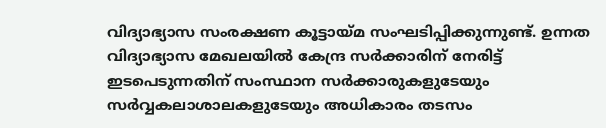വിദ്യാഭ്യാസ സംരക്ഷണ കൂട്ടായ്മ സംഘടിപ്പിക്കുന്നുണ്ട്. ഉന്നത വിദ്യാഭ്യാസ മേഖലയിൽ കേന്ദ്ര സർക്കാരിന് നേരിട്ട് ഇടപെടുന്നതിന് സംസ്ഥാന സർക്കാരുകളുടേയും സർവ്വകലാശാലകളുടേയും അധികാരം തടസം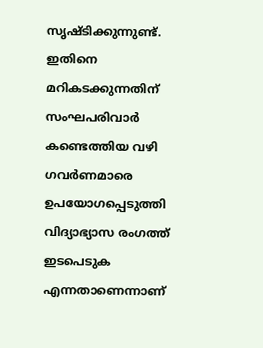സൃഷ്ടിക്കുന്നുണ്ട്. ഇതിനെ മറികടക്കുന്നതിന് സംഘപരിവാർ കണ്ടെത്തിയ വഴി ഗവർണമാരെ ഉപയോഗപ്പെടുത്തി വിദ്യാഭ്യാസ രംഗത്ത് ഇടപെടുക എന്നതാണെന്നാണ്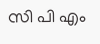സി പി എം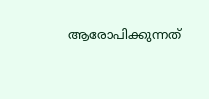ആരോപിക്കുന്നത്